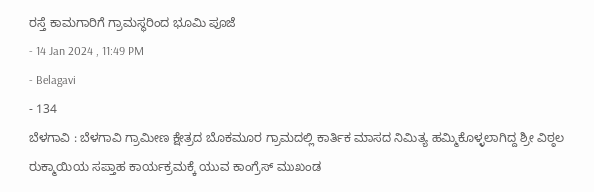ರಸ್ತೆ ಕಾಮಗಾರಿಗೆ ಗ್ರಾಮಸ್ಥರಿಂದ ಭೂಮಿ ಪೂಜೆ
- 14 Jan 2024 , 11:49 PM
- Belagavi
- 134
ಬೆಳಗಾವಿ : ಬೆಳಗಾವಿ ಗ್ರಾಮೀಣ ಕ್ಷೇತ್ರದ ಬೊಕಮೂರ ಗ್ರಾಮದಲ್ಲಿ ಕಾರ್ತಿಕ ಮಾಸದ ನಿಮಿತ್ಯ ಹಮ್ಮಿಕೊಳ್ಳಲಾಗಿದ್ದ ಶ್ರೀ ವಿಠ್ಠಲ ರುಕ್ಮಾಯಿಯ ಸಪ್ತಾಹ ಕಾರ್ಯಕ್ರಮಕ್ಕೆ ಯುವ ಕಾಂಗ್ರೆಸ್ ಮುಖಂಡ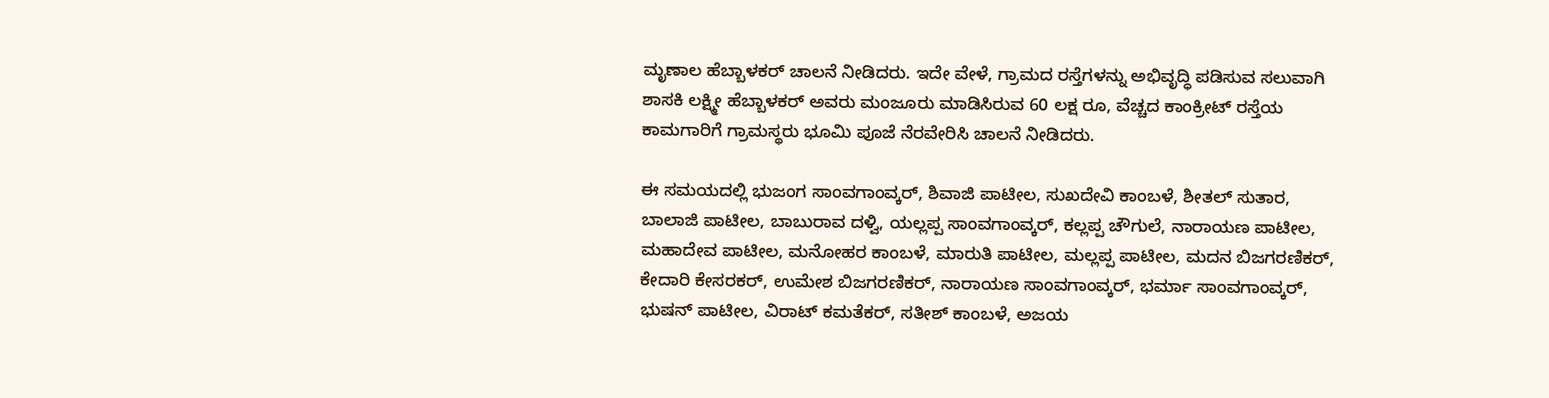ಮೃಣಾಲ ಹೆಬ್ಬಾಳಕರ್ ಚಾಲನೆ ನೀಡಿದರು. ಇದೇ ವೇಳೆ, ಗ್ರಾಮದ ರಸ್ತೆಗಳನ್ನು ಅಭಿವೃದ್ಧಿ ಪಡಿಸುವ ಸಲುವಾಗಿ ಶಾಸಕಿ ಲಕ್ಷ್ಮೀ ಹೆಬ್ಬಾಳಕರ್ ಅವರು ಮಂಜೂರು ಮಾಡಿಸಿರುವ 60 ಲಕ್ಷ ರೂ, ವೆಚ್ಚದ ಕಾಂಕ್ರೀಟ್ ರಸ್ತೆಯ ಕಾಮಗಾರಿಗೆ ಗ್ರಾಮಸ್ಥರು ಭೂಮಿ ಪೂಜೆ ನೆರವೇರಿಸಿ ಚಾಲನೆ ನೀಡಿದರು.

ಈ ಸಮಯದಲ್ಲಿ ಭುಜಂಗ ಸಾಂವಗಾಂವ್ಕರ್, ಶಿವಾಜಿ ಪಾಟೀಲ, ಸುಖದೇವಿ ಕಾಂಬಳೆ, ಶೀತಲ್ ಸುತಾರ, ಬಾಲಾಜಿ ಪಾಟೀಲ, ಬಾಬುರಾವ ದಳ್ವಿ, ಯಲ್ಲಪ್ಪ ಸಾಂವಗಾಂವ್ಕರ್, ಕಲ್ಲಪ್ಪ ಚೌಗುಲೆ, ನಾರಾಯಣ ಪಾಟೀಲ, ಮಹಾದೇವ ಪಾಟೀಲ, ಮನೋಹರ ಕಾಂಬಳೆ, ಮಾರುತಿ ಪಾಟೀಲ, ಮಲ್ಲಪ್ಪ ಪಾಟೀಲ, ಮದನ ಬಿಜಗರಣಿಕರ್, ಕೇದಾರಿ ಕೇಸರಕರ್, ಉಮೇಶ ಬಿಜಗರಣಿಕರ್, ನಾರಾಯಣ ಸಾಂವಗಾಂವ್ಕರ್, ಭರ್ಮಾ ಸಾಂವಗಾಂವ್ಕರ್, ಭುಷನ್ ಪಾಟೀಲ, ವಿರಾಟ್ ಕಮತೆಕರ್, ಸತೀಶ್ ಕಾಂಬಳೆ, ಅಜಯ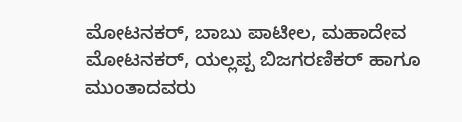ಮೋಟನಕರ್, ಬಾಬು ಪಾಟೀಲ, ಮಹಾದೇವ ಮೋಟನಕರ್, ಯಲ್ಲಪ್ಪ ಬಿಜಗರಣಿಕರ್ ಹಾಗೂ ಮುಂತಾದವರು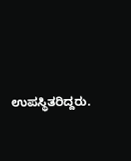ಉಪಸ್ಥಿತರಿದ್ದರು.